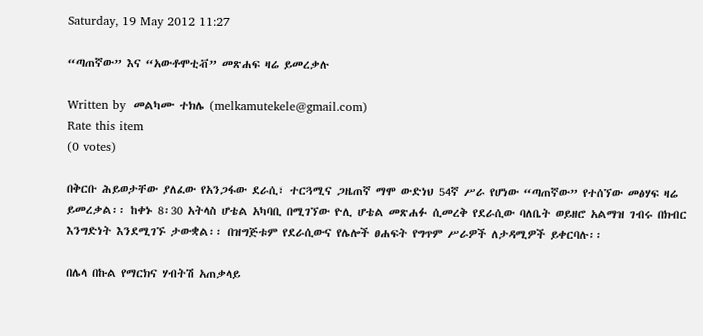Saturday, 19 May 2012 11:27

“ጣጠኛው” እና “አውቶሞቲቭ” መጽሐፍ ዛሬ ይመረቃሉ

Written by  መልካሙ ተክሌ (melkamutekele@gmail.com)
Rate this item
(0 votes)

በቅርቡ ሕይወታቸው ያለፈው የአንጋፋው ደራሲ፣ ተርጓሚና ጋዜጠኛ ማሞ ውድነህ 54ኛ ሥራ የሆነው “ጣጠኛው” የተሰኘው መፅሃፍ ዛሬ ይመረቃል፡፡ ከቀኑ 8፡30 አትላስ ሆቴል አካባቢ በሚገኘው ዮሊ ሆቴል መጽሐፉ ሲመረቅ የደራሲው ባለቤት ወይዘሮ አልማዝ ገብሩ በክብር እንግድነት እንደሚገኙ ታውቋል፡፡ በዝግጅቱም የደራሲውና የሌሎች ፀሐፍት የግጥም ሥራዎች ለታዳሚዎች ይቀርባሉ፡፡

በሌላ በኩል የማርክና ሃብትሽ አጠቃላይ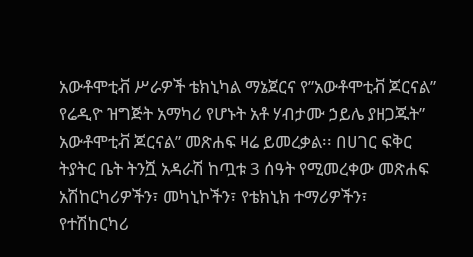አውቶሞቲቭ ሥራዎች ቴክኒካል ማኔጀርና የ”አውቶሞቲቭ ጆርናል” የሬዲዮ ዝግጅት አማካሪ የሆኑት አቶ ሃብታሙ ኃይሌ ያዘጋጁት” አውቶሞቲቭ ጆርናል” መጽሐፍ ዛሬ ይመረቃል፡፡ በሀገር ፍቅር ትያትር ቤት ትንሿ አዳራሽ ከጧቱ 3 ሰዓት የሚመረቀው መጽሐፍ አሽከርካሪዎችን፣ መካኒኮችን፣ የቴክኒክ ተማሪዎችን፣ የተሽከርካሪ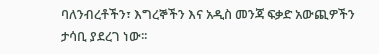ባለንብረቶችን፣ እግረኞችን እና አዲስ መንጃ ፍቃድ አውጪዎችን ታሳቢ ያደረገ ነው፡፡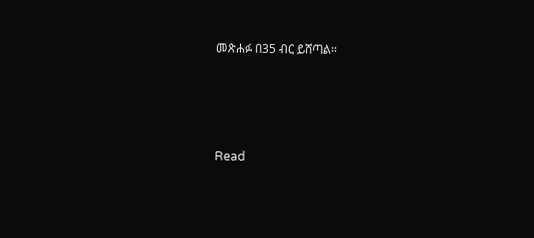መጽሐፉ በ35 ብር ይሸጣል፡፡





Read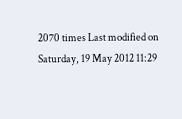2070 times Last modified on Saturday, 19 May 2012 11:29